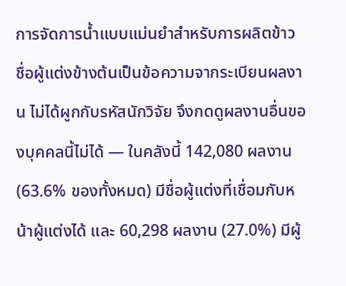การจัดการน้ำแบบแม่นยำสำหรับการผลิตข้าว
ชื่อผู้แต่งข้างต้นเป็นข้อความจากระเบียนผลงาน ไม่ได้ผูกกับรหัสนักวิจัย จึงกดดูผลงานอื่นของบุคคลนี้ไม่ได้ — ในคลังนี้ 142,080 ผลงาน (63.6% ของทั้งหมด) มีชื่อผู้แต่งที่เชื่อมกับหน้าผู้แต่งได้ และ 60,298 ผลงาน (27.0%) มีผู้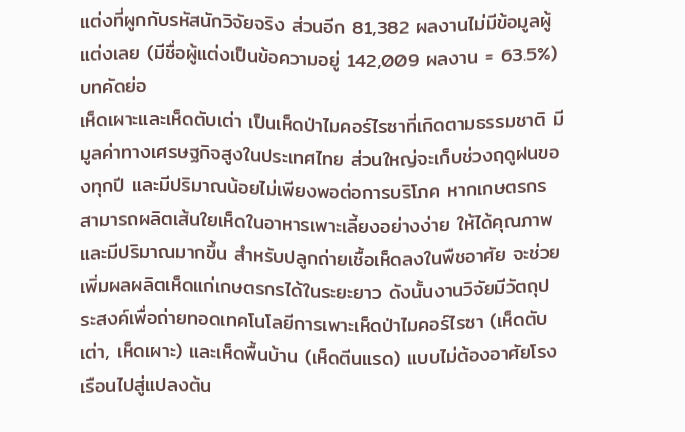แต่งที่ผูกกับรหัสนักวิจัยจริง ส่วนอีก 81,382 ผลงานไม่มีข้อมูลผู้แต่งเลย (มีชื่อผู้แต่งเป็นข้อความอยู่ 142,009 ผลงาน = 63.5%)
บทคัดย่อ
เห็ดเผาะและเห็ดตับเต่า เป็นเห็ดป่าไมคอร์ไรซาที่เกิดตามธรรมชาติ มีมูลค่าทางเศรษฐกิจสูงในประเทศไทย ส่วนใหญ่จะเก็บช่วงฤดูฝนของทุกปี และมีปริมาณน้อยไม่เพียงพอต่อการบริโภค หากเกษตรกรสามารถผลิตเส้นใยเห็ดในอาหารเพาะเลี้ยงอย่างง่าย ให้ได้คุณภาพและมีปริมาณมากขึ้น สำหรับปลูกถ่ายเชื้อเห็ดลงในพืชอาศัย จะช่วยเพิ่มผลผลิตเห็ดแก่เกษตรกรได้ในระยะยาว ดังนั้นงานวิจัยมีวัตถุประสงค์เพื่อถ่ายทอดเทคโนโลยีการเพาะเห็ดป่าไมคอร์ไรซา (เห็ดตับเต่า, เห็ดเผาะ) และเห็ดพื้นบ้าน (เห็ดตีนแรด) แบบไม่ต้องอาศัยโรงเรือนไปสู่แปลงต้น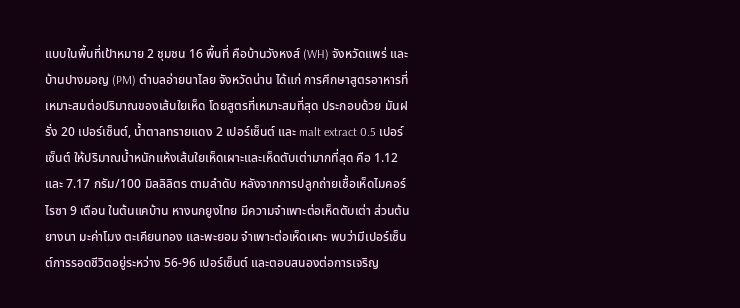แบบในพื้นที่เป้าหมาย 2 ชุมชน 16 พื้นที่ คือบ้านวังหงส์ (WH) จังหวัดแพร่ และบ้านปางมอญ (PM) ตำบลอ่ายนาไลย จังหวัดน่าน ได้แก่ การศึกษาสูตรอาหารที่เหมาะสมต่อปริมาณของเส้นใยเห็ด โดยสูตรที่เหมาะสมที่สุด ประกอบด้วย มันฝรั่ง 20 เปอร์เซ็นต์, น้ำตาลทรายแดง 2 เปอร์เซ็นต์ และ malt extract 0.5 เปอร์เซ็นต์ ให้ปริมาณน้ำหนักแห้งเส้นใยเห็ดเผาะและเห็ดตับเต่ามากที่สุด คือ 1.12 และ 7.17 กรัม/100 มิลลิลิตร ตามลำดับ หลังจากการปลูกถ่ายเชื้อเห็ดไมคอร์ไรซา 9 เดือน ในต้นแคบ้าน หางนกยูงไทย มีความจำเพาะต่อเห็ดตับเต่า ส่วนต้นยางนา มะค่าโมง ตะเคียนทอง และพะยอม จำเพาะต่อเห็ดเผาะ พบว่ามีเปอร์เซ็นต์การรอดชีวิตอยู่ระหว่าง 56-96 เปอร์เซ็นต์ และตอบสนองต่อการเจริญ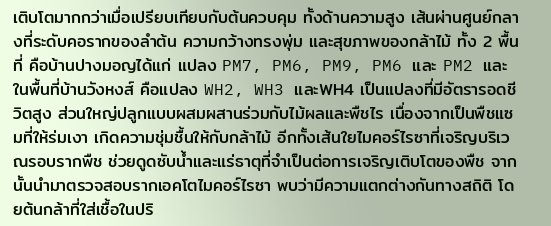เติบโตมากกว่าเมื่อเปรียบเทียบกับต้นควบคุม ทั้งด้านความสูง เส้นผ่านศูนย์กลางที่ระดับคอรากของลำต้น ความกว้างทรงพุ่ม และสุขภาพของกล้าไม้ ทั้ง 2 พื้นที่ คือบ้านปางมอญได้แก่ แปลง PM7, PM6, PM9, PM6 และ PM2 และในพื้นที่บ้านวังหงส์ คือแปลง WH2, WH3 และWH4 เป็นแปลงที่มีอัตรารอดชีวิตสูง ส่วนใหญ่ปลูกแบบผสมผสานร่วมกับไม้ผลและพืชไร เนื่องจากเป็นพืชแซมที่ให้ร่มเงา เกิดความชุ่มชื้นให้กับกล้าไม้ อีกทั้งเส้นใยไมคอร์ไรซาที่เจริญบริเวณรอบรากพืช ช่วยดูดซับน้ำและแร่ธาตุที่จำเป็นต่อการเจริญเติบโตของพืช จากนั้นนำมาตรวจสอบรากเอคโตไมคอร์ไรซา พบว่ามีความแตกต่างกันทางสถิติ โดยต้นกล้าที่ใส่เชื้อในปริ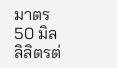มาตร 50 มิลลิลิตรต่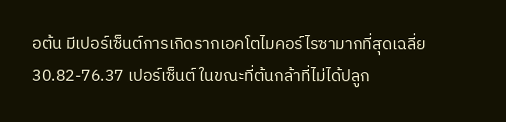อต้น มีเปอร์เซ็นต์การเกิดรากเอคโตไมคอร์ไรซามากที่สุดเฉลี่ย 30.82-76.37 เปอร์เซ็นต์ ในขณะที่ต้นกล้าที่ไม่ได้ปลูก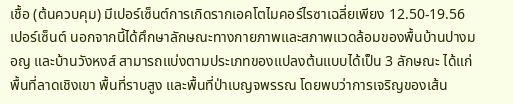เชื้อ (ต้นควบคุม) มีเปอร์เซ็นต์การเกิดรากเอคโตไมคอร์ไรซาเฉลี่ยเพียง 12.50-19.56 เปอร์เซ็นต์ นอกจากนี้ได้ศึกษาลักษณะทางกายภาพและสภาพแวดล้อมของพื้นบ้านปางมอญ และบ้านวังหงส์ สามารถแบ่งตามประเภทของแปลงต้นแบบได้เป็น 3 ลักษณะ ได้แก่พื้นที่ลาดเชิงเขา พื้นที่ราบสูง และพื้นที่ป่าเบญจพรรณ โดยพบว่าการเจริญของเส้น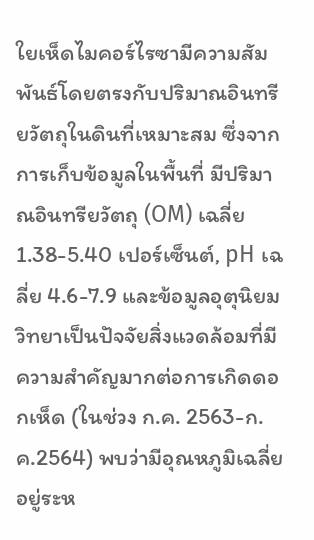ใยเห็ดไมคอร์ไรซามีความสัมพันธ์โดยตรงกับปริมาณอินทรียวัตถุในดินที่เหมาะสม ซึ่งจากการเก็บข้อมูลในพื้นที่ มีปริมาณอินทรียวัตถุ (OM) เฉลี่ย 1.38-5.40 เปอร์เซ็นต์, pH เฉลี่ย 4.6-7.9 และข้อมูลอุตุนิยมวิทยาเป็นปัจจัยสิ่งแวดล้อมที่มีความสำคัญมากต่อการเกิดดอกเห็ด (ในช่วง ก.ค. 2563-ก.ค.2564) พบว่ามีอุณหภูมิเฉลี่ยอยู่ระห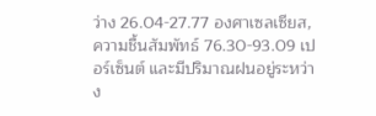ว่าง 26.04-27.77 องศาเซลเซียส, ความชื้นสัมพัทธ์ 76.30-93.09 เปอร์เซ็นต์ และมีปริมาณฝนอยู่ระหว่าง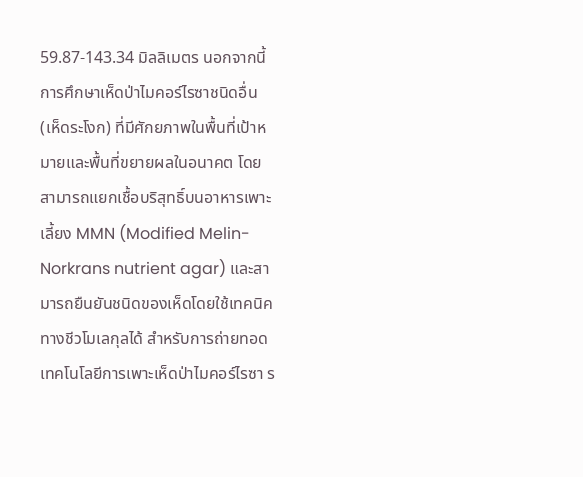59.87-143.34 มิลลิเมตร นอกจากนี้การศึกษาเห็ดป่าไมคอร์ไรซาชนิดอื่น (เห็ดระโงก) ที่มีศักยภาพในพื้นที่เป้าหมายและพื้นที่ขยายผลในอนาคต โดยสามารถแยกเชื้อบริสุทธิ์บนอาหารเพาะเลี้ยง MMN (Modified Melin-Norkrans nutrient agar) และสามารถยืนยันชนิดของเห็ดโดยใช้เทคนิคทางชีวโมเลกุลได้ สำหรับการถ่ายทอดเทคโนโลยีการเพาะเห็ดป่าไมคอร์ไรซา ร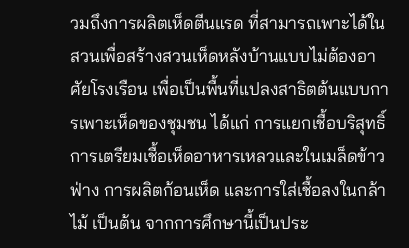วมถึงการผลิตเห็ดตีนแรด ที่สามารถเพาะได้ในสวนเพื่อสร้างสวนเห็ดหลังบ้านแบบไม่ต้องอาศัยโรงเรือน เพื่อเป็นพื้นที่แปลงสาธิตต้นแบบการเพาะเห็ดของชุมชน ได้แก่ การแยกเชื้อบริสุทธิ์การเตรียมเชื้อเห็ดอาหารเหลวและในเมล็ดข้าวฟ่าง การผลิตก้อนเห็ด และการใส่เชื้อลงในกล้าไม้ เป็นต้น จากการศึกษานี้เป็นประ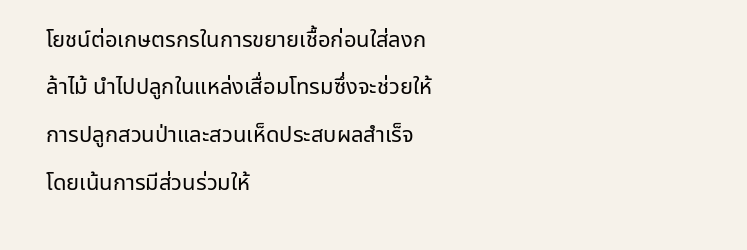โยชน์ต่อเกษตรกรในการขยายเชื้อก่อนใส่ลงกล้าไม้ นำไปปลูกในแหล่งเสื่อมโทรมซึ่งจะช่วยให้การปลูกสวนป่าและสวนเห็ดประสบผลสำเร็จ โดยเน้นการมีส่วนร่วมให้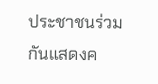ประชาชนร่วมกันแสดงค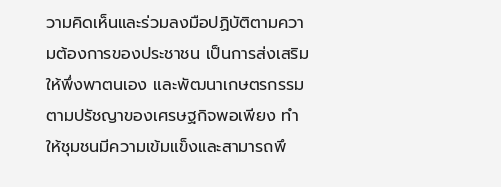วามคิดเห็นและร่วมลงมือปฏิบัติตามความต้องการของประชาชน เป็นการส่งเสริมให้พึ่งพาตนเอง และพัฒนาเกษตรกรรมตามปรัชญาของเศรษฐกิจพอเพียง ทำให้ชุมชนมีความเข้มแข็งและสามารถพึ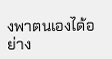งพาตนเองได้อย่าง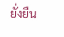ยั่งยืน